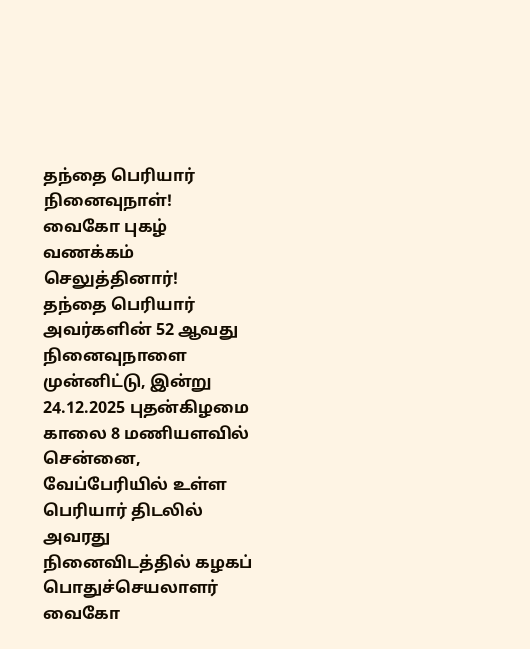தந்தை பெரியார் நினைவுநாள்!
வைகோ புகழ் வணக்கம் செலுத்தினார்!
தந்தை பெரியார் அவர்களின் 52 ஆவது நினைவுநாளை முன்னிட்டு, இன்று 24.12.2025 புதன்கிழமை காலை 8 மணியளவில் சென்னை, வேப்பேரியில் உள்ள பெரியார் திடலில் அவரது நினைவிடத்தில் கழகப் பொதுச்செயலாளர் வைகோ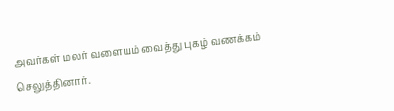அவர்கள் மலர் வளையம் வைத்து புகழ் வணக்கம் செலுத்தினார்.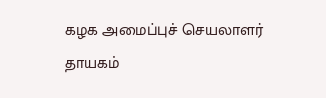கழக அமைப்புச் செயலாளர் தாயகம்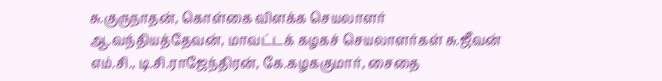சு.குருநாதன், கொள்கை விளக்க செயலாளர் ஆ.வந்தியத்தேவன், மாவட்டக் கழகச் செயலாளர்கள் சு.ஜீவன் எம்.சி., டி.சி.ராஜேந்திரன், கே.கழககுமார், சைதை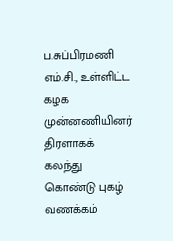ப.சுப்பிரமணி எம்.சி., உள்ளிட்ட கழக முன்னணியினர் திரளாகக் கலந்து கொண்டு புகழ் வணக்கம்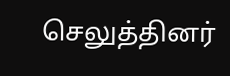செலுத்தினர்